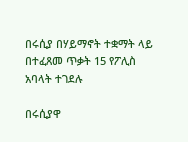በሩሲያ በሃይማኖት ተቋማት ላይ በተፈጸመ ጥቃት 15 የፖሊስ አባላት ተገደሉ

በሩሲያዋ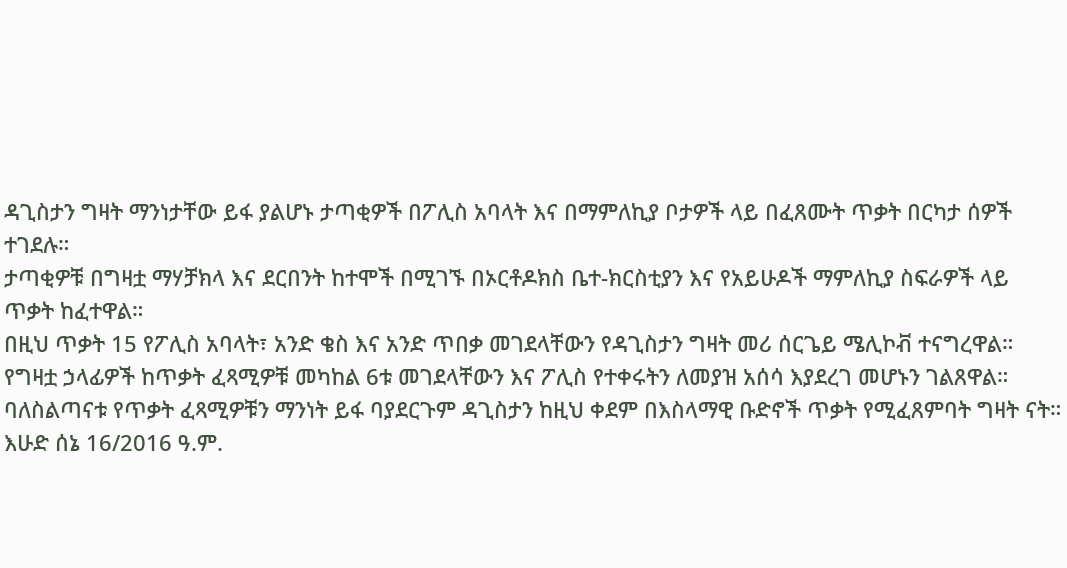ዳጊስታን ግዛት ማንነታቸው ይፋ ያልሆኑ ታጣቂዎች በፖሊስ አባላት እና በማምለኪያ ቦታዎች ላይ በፈጸሙት ጥቃት በርካታ ሰዎች ተገደሉ።
ታጣቂዎቹ በግዛቷ ማሃቻክላ እና ደርበንት ከተሞች በሚገኙ በኦርቶዶክስ ቤተ-ክርስቲያን እና የአይሁዶች ማምለኪያ ስፍራዎች ላይ ጥቃት ከፈተዋል።
በዚህ ጥቃት 15 የፖሊስ አባላት፣ አንድ ቄስ እና አንድ ጥበቃ መገደላቸውን የዳጊስታን ግዛት መሪ ሰርጌይ ሜሊኮቭ ተናግረዋል።
የግዛቷ ኃላፊዎች ከጥቃት ፈጻሚዎቹ መካከል 6ቱ መገደላቸውን እና ፖሊስ የተቀሩትን ለመያዝ አሰሳ እያደረገ መሆኑን ገልጸዋል።
ባለስልጣናቱ የጥቃት ፈጻሚዎቹን ማንነት ይፋ ባያደርጉም ዳጊስታን ከዚህ ቀደም በእስላማዊ ቡድኖች ጥቃት የሚፈጸምባት ግዛት ናት።
እሁድ ሰኔ 16/2016 ዓ.ም.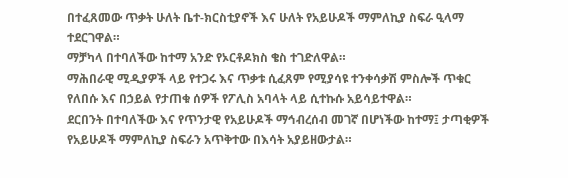በተፈጸመው ጥቃት ሁለት ቤተ-ክርስቲያኖች እና ሁለት የአይሁዶች ማምለኪያ ስፍራ ዒላማ ተደርገዋል።
ማቻካላ በተባለችው ከተማ አንድ የኦርቶዶክስ ቄስ ተገድለዋል።
ማሕበራዊ ሚዲያዎች ላይ የተጋሩ እና ጥቃቱ ሲፈጸም የሚያሳዩ ተንቀሳቃሽ ምስሎች ጥቁር የለበሱ እና በኃይል የታጠቁ ሰዎች የፖሊስ አባላት ላይ ሲተኩሱ አይሳይተዋል።
ደርበንት በተባለችው እና የጥንታዊ የአይሁዶች ማኅብረሰብ መገኛ በሆነችው ከተማ፤ ታጣቂዎች የአይሁዶች ማምለኪያ ስፍራን አጥቅተው በእሳት አያይዘውታል።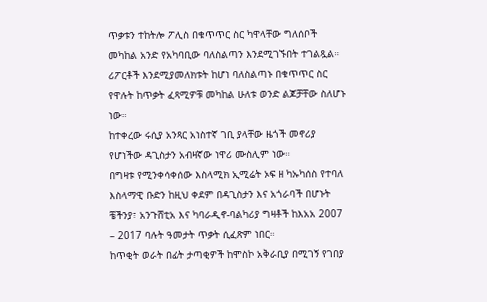ጥቃቱን ተከትሎ ፖሊስ በቁጥጥር ስር ካዋላቸው ግለሰቦች መካከል አንድ የአካባቢው ባለስልጣን እንደሚገኙበት ተገልጿል። ሪፖርቶች እንደሚያመለክቱት ከሆነ ባለስልጣኑ በቁጥጥር ስር የዋሉት ከጥቃት ፈጻሚዎቹ መካከል ሁለቱ ወንድ ልጆቻቸው ስለሆኑ ነው።
ከተቀረው ሩሲያ አንጻር አነስተኛ ገቢ ያላቸው ዜጎች መኖሪያ የሆነችው ዳጊስታን አብዛኛው ነዋሪ ሙስሊም ነው።
በግዛቱ የሚንቀሳቀሰው እስላሚክ ኢሚሬት ኦፍ ዘ ካኡካሰስ የተባለ እስላማዊ ቡድን ከዚህ ቀደም በዳጊስታን እና አጎራባች በሆኑት ቼችንያ፣ አንጉሸቲአ እና ካባራዲኖ-ባልካሪያ ግዛቶች ከእአአ 2007 – 2017 ባሉት ዓመታት ጥቃት ሲፈጽም ነበር።
ከጥቂት ወራት በፊት ታጣቂዎች ከሞስኮ አቅራቢያ በሚገኝ የገበያ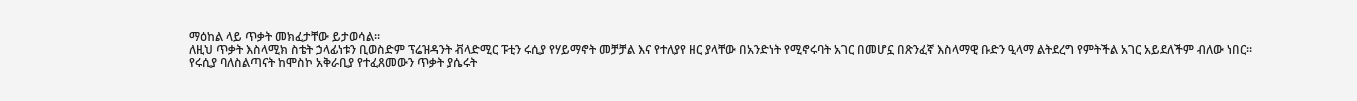ማዕከል ላይ ጥቃት መክፈታቸው ይታወሳል።
ለዚህ ጥቃት እስላሚክ ስቴት ኃላፊነቱን ቢወስድም ፕሬዝዳንት ቭላድሚር ፑቲን ሩሲያ የሃይማኖት መቻቻል እና የተለያየ ዘር ያላቸው በአንድነት የሚኖሩባት አገር በመሆኗ በጽንፈኛ እስላማዊ ቡድን ዒላማ ልትደረግ የምትችል አገር አይደለችም ብለው ነበር።
የሩሲያ ባለስልጣናት ከሞስኮ አቅራቢያ የተፈጸመውን ጥቃት ያሴሩት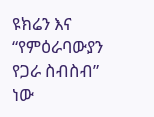ዩክሬን እና “የምዕራባውያን የጋራ ስብስብ” ነው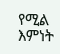የሚል እምነት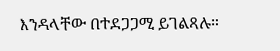እንዳላቸው በተደጋጋሚ ይገልጻሉ።